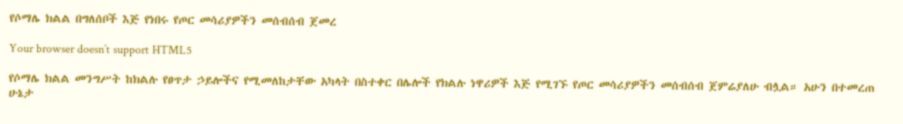የሶማሌ ክልል በግለሰቦች እጅ የነበሩ የጦር መሳሪያዎችን መሰብሰብ ጀመረ

Your browser doesn’t support HTML5

የሶማሌ ክልል መንግሥት ከክልሉ የፀጥታ ኃይሎችና የሚመለከታቸው አካላት በስተቀር በሌሎች የክልሉ ነዋሪዎች እጅ የሚገኙ የጦር መሳሪያዎችን መሰብሰብ ጀምሬያለሁ ብሏል። አሁን በተመረጠ ሁኔታ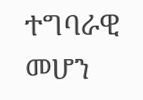ተግባራዊ መሆን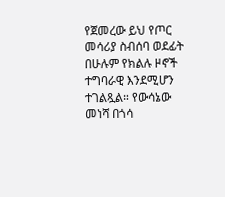የጀመረው ይህ የጦር መሳሪያ ስብሰባ ወደፊት በሁሉም የክልሉ ዞኖች ተግባራዊ እንደሚሆን ተገልጿል። የውሳኔው መነሻ በጎሳ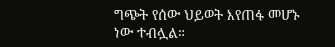ግጭት የሰው ህይወት እየጠፋ መሆኑ ነው ተብሏል።